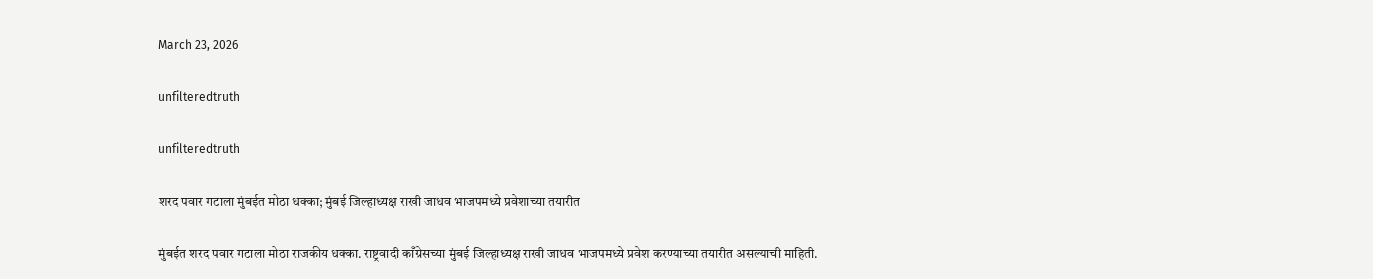March 23, 2026

unfilteredtruth

unfilteredtruth

शरद पवार गटाला मुंबईत मोठा धक्का; मुंबई जिल्हाध्यक्ष राखी जाधव भाजपमध्ये प्रवेशाच्या तयारीत

मुंबईत शरद पवार गटाला मोठा राजकीय धक्का. राष्ट्रवादी काँग्रेसच्या मुंबई जिल्हाध्यक्ष राखी जाधव भाजपमध्ये प्रवेश करण्याच्या तयारीत असल्याची माहिती.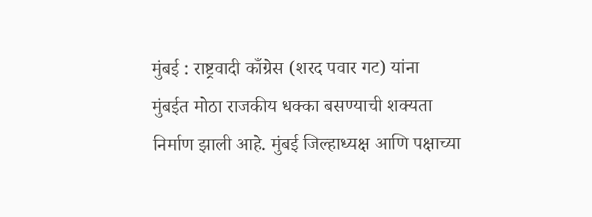मुंबई : राष्ट्रवादी काँग्रेस (शरद पवार गट) यांना मुंबईत मोठा राजकीय धक्का बसण्याची शक्यता निर्माण झाली आहे. मुंबई जिल्हाध्यक्ष आणि पक्षाच्या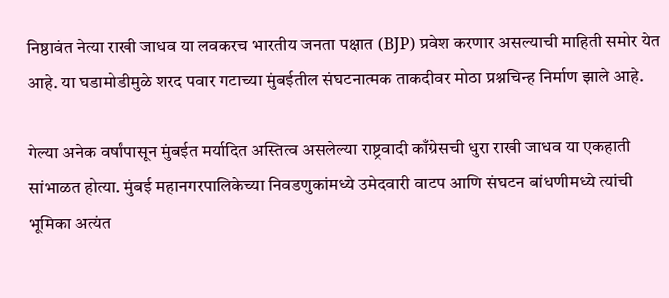निष्ठावंत नेत्या राखी जाधव या लवकरच भारतीय जनता पक्षात (BJP) प्रवेश करणार असल्याची माहिती समोर येत आहे. या घडामोडीमुळे शरद पवार गटाच्या मुंबईतील संघटनात्मक ताकदीवर मोठा प्रश्नचिन्ह निर्माण झाले आहे.

गेल्या अनेक वर्षांपासून मुंबईत मर्यादित अस्तित्व असलेल्या राष्ट्रवादी काँग्रेसची धुरा राखी जाधव या एकहाती सांभाळत होत्या. मुंबई महानगरपालिकेच्या निवडणुकांमध्ये उमेदवारी वाटप आणि संघटन बांधणीमध्ये त्यांची भूमिका अत्यंत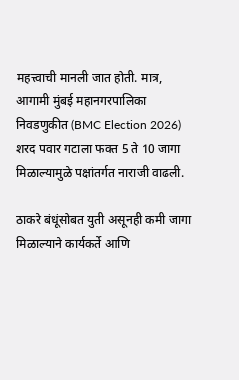महत्त्वाची मानली जात होती. मात्र, आगामी मुंबई महानगरपालिका निवडणुकीत (BMC Election 2026) शरद पवार गटाला फक्त 5 ते 10 जागा मिळाल्यामुळे पक्षांतर्गत नाराजी वाढली.

ठाकरे बंधूंसोबत युती असूनही कमी जागा मिळाल्याने कार्यकर्ते आणि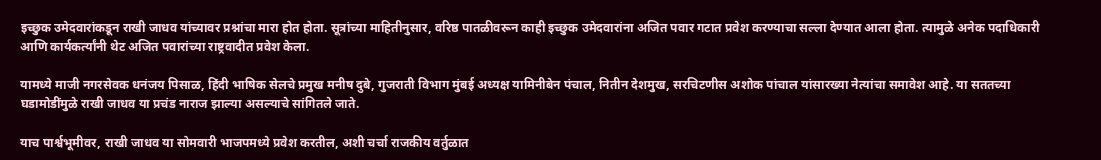इच्छुक उमेदवारांकडून राखी जाधव यांच्यावर प्रश्नांचा मारा होत होता. सूत्रांच्या माहितीनुसार, वरिष्ठ पातळीवरून काही इच्छुक उमेदवारांना अजित पवार गटात प्रवेश करण्याचा सल्ला देण्यात आला होता. त्यामुळे अनेक पदाधिकारी आणि कार्यकर्त्यांनी थेट अजित पवारांच्या राष्ट्रवादीत प्रवेश केला.

यामध्ये माजी नगरसेवक धनंजय पिसाळ, हिंदी भाषिक सेलचे प्रमुख मनीष दुबे, गुजराती विभाग मुंबई अध्यक्ष यामिनीबेन पंचाल, नितीन देशमुख, सरचिटणीस अशोक पांचाल यांसारख्या नेत्यांचा समावेश आहे. या सततच्या घडामोडींमुळे राखी जाधव या प्रचंड नाराज झाल्या असल्याचे सांगितले जाते.

याच पार्श्वभूमीवर, राखी जाधव या सोमवारी भाजपमध्ये प्रवेश करतील, अशी चर्चा राजकीय वर्तुळात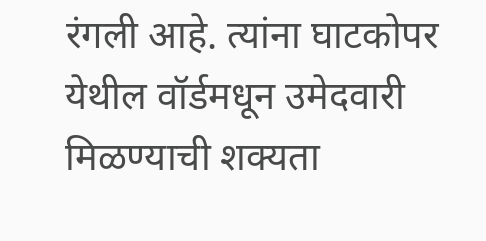रंगली आहे. त्यांना घाटकोपर येथील वॉर्डमधून उमेदवारी मिळण्याची शक्यता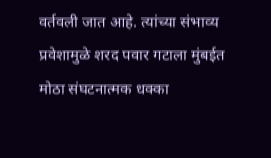वर्तवली जात आहे. त्यांच्या संभाव्य प्रवेशामुळे शरद पवार गटाला मुंबईत मोठा संघटनात्मक धक्का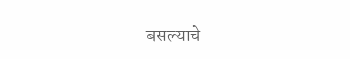बसल्याचे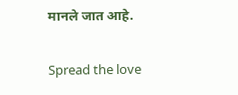मानले जात आहे.

Spread the love